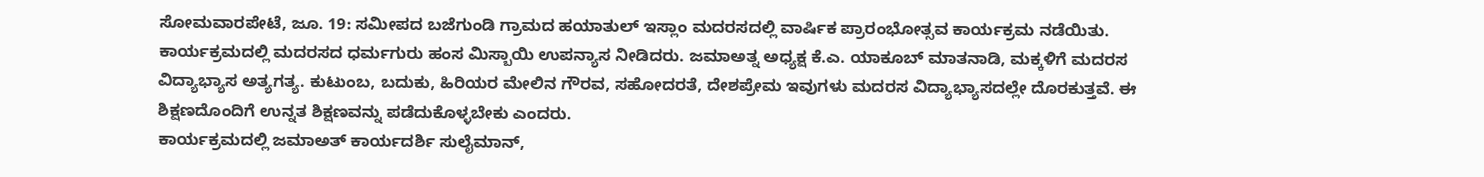ಸೋಮವಾರಪೇಟೆ, ಜೂ. 19: ಸಮೀಪದ ಬಜೆಗುಂಡಿ ಗ್ರಾಮದ ಹಯಾತುಲ್ ಇಸ್ಲಾಂ ಮದರಸದಲ್ಲಿ ವಾರ್ಷಿಕ ಪ್ರಾರಂಭೋತ್ಸವ ಕಾರ್ಯಕ್ರಮ ನಡೆಯಿತು.
ಕಾರ್ಯಕ್ರಮದಲ್ಲಿ ಮದರಸದ ಧರ್ಮಗುರು ಹಂಸ ಮಿಸ್ಬಾಯಿ ಉಪನ್ಯಾಸ ನೀಡಿದರು. ಜಮಾಅತ್ನ ಅಧ್ಯಕ್ಷ ಕೆ.ಎ. ಯಾಕೂಬ್ ಮಾತನಾಡಿ, ಮಕ್ಕಳಿಗೆ ಮದರಸ ವಿದ್ಯಾಭ್ಯಾಸ ಅತ್ಯಗತ್ಯ. ಕುಟುಂಬ, ಬದುಕು, ಹಿರಿಯರ ಮೇಲಿನ ಗೌರವ, ಸಹೋದರತೆ, ದೇಶಪ್ರೇಮ ಇವುಗಳು ಮದರಸ ವಿದ್ಯಾಭ್ಯಾಸದಲ್ಲೇ ದೊರಕುತ್ತವೆ. ಈ ಶಿಕ್ಷಣದೊಂದಿಗೆ ಉನ್ನತ ಶಿಕ್ಷಣವನ್ನು ಪಡೆದುಕೊಳ್ಳಬೇಕು ಎಂದರು.
ಕಾರ್ಯಕ್ರಮದಲ್ಲಿ ಜಮಾಅತ್ ಕಾರ್ಯದರ್ಶಿ ಸುಲೈಮಾನ್,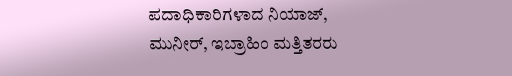ಪದಾಧಿಕಾರಿಗಳಾದ ನಿಯಾಜ್, ಮುನೀರ್, ಇಬ್ರಾಹಿಂ ಮತ್ತಿತರರು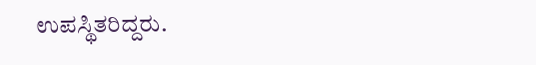ಉಪಸ್ಥಿತರಿದ್ದರು.